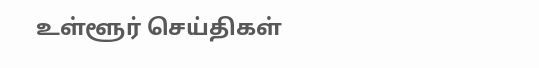உள்ளூர் செய்திகள்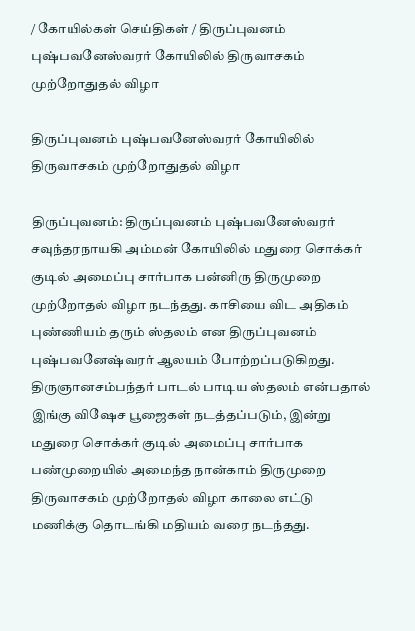/ கோயில்கள் செய்திகள் / திருப்புவனம் புஷ்பவனேஸ்வரர் கோயிலில் திருவாசகம் முற்றோதுதல் விழா

திருப்புவனம் புஷ்பவனேஸ்வரர் கோயிலில் திருவாசகம் முற்றோதுதல் விழா

திருப்புவனம்: திருப்புவனம் புஷ்பவனேஸ்வரர் சவுந்தரநாயகி அம்மன் கோயிலில் மதுரை சொக்கர் குடில் அமைப்பு சார்பாக பன்னிரு திருமுறை முற்றோதல் விழா நடந்தது. காசியை விட அதிகம் புண்ணியம் தரும் ஸ்தலம் என திருப்புவனம் புஷ்பவனேஷ்வரர் ஆலயம் போற்றப்படுகிறது. திருஞானசம்பந்தர் பாடல் பாடிய ஸ்தலம் என்பதால் இங்கு விஷேச பூஜைகள் நடத்தப்படும், இன்று மதுரை சொக்கர் குடில் அமைப்பு சார்பாக பண்முறையில் அமைந்த நான்காம் திருமுறை திருவாசகம் முற்றோதல் விழா காலை எட்டு மணிக்கு தொடங்கி மதியம் வரை நடந்தது.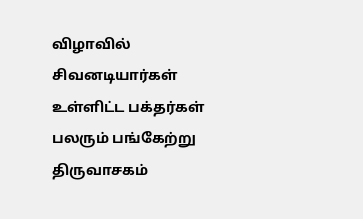விழாவில் சிவனடியார்கள் உள்ளிட்ட பக்தர்கள் பலரும் பங்கேற்று திருவாசகம்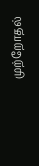முற்றோதல்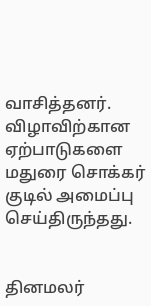வாசித்தனர். விழாவிற்கான ஏற்பாடுகளை மதுரை சொக்கர் குடில் அமைப்பு செய்திருந்தது.


தினமலர்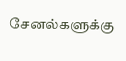சேனல்களுக்கு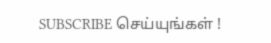SUBSCRIBE செய்யுங்கள் !